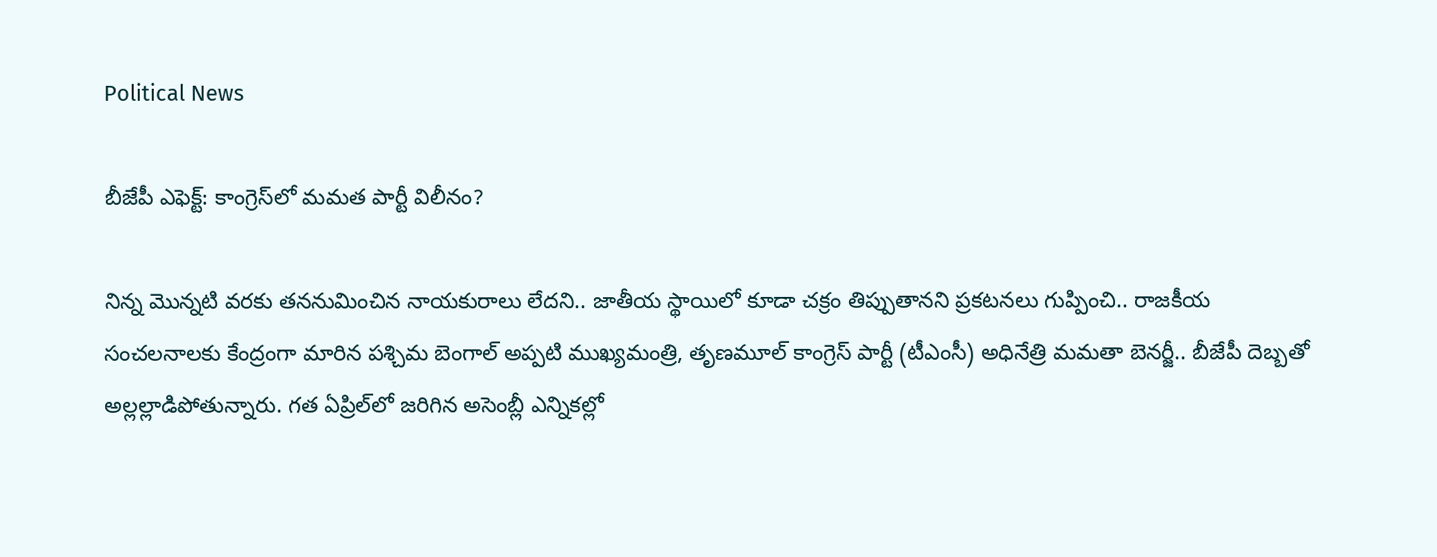Political News

బీజేపీ ఎఫెక్ట్‌: కాంగ్రెస్‌లో మ‌మ‌త పార్టీ విలీనం?

నిన్న మొన్న‌టి వ‌రకు త‌న‌నుమించిన నాయ‌కురాలు లేద‌ని.. జాతీయ స్థాయిలో కూడా చ‌క్రం తిప్పుతానని ప్ర‌క‌ట‌న‌లు గుప్పించి.. రాజ‌కీయ సంచ‌ల‌నాల‌కు కేంద్రంగా మారిన ప‌శ్చిమ బెంగాల్ అప్ప‌టి ముఖ్య‌మంత్రి, తృణ‌మూల్ కాంగ్రెస్ పార్టీ (టీఎంసీ) అధినేత్రి మ‌మ‌తా బెన‌ర్జీ.. బీజేపీ దెబ్బ‌తో అల్లల్లాడిపోతున్నారు. గ‌త ఏప్రిల్‌లో జ‌రిగిన అసెంబ్లీ ఎన్నిక‌ల్లో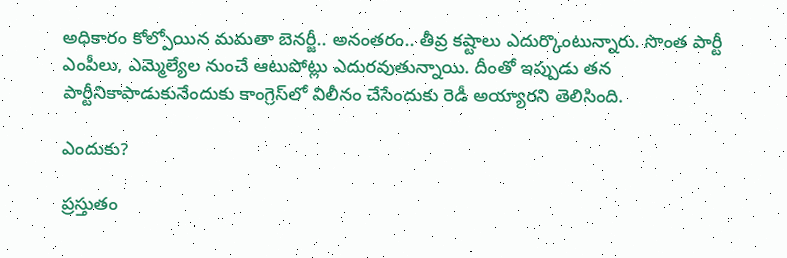అధికారం కోల్పోయిన మ‌మ‌తా బెన‌ర్జీ.. అనంత‌రం.. తీవ్ర క‌ష్టాలు ఎదుర్కొంటున్నారు. సొంత పార్టీ ఎంపీలు, ఎమ్మెల్యేల నుంచే ఆటుపోట్లు ఎదుర‌వుతున్నాయి. దీంతో ఇప్పుడు త‌న పార్టీనికాపాడుకునేందుకు కాంగ్రెస్‌లో విలీనం చేసేందుకు రెడీ అయ్యార‌ని తెలిసింది.

ఎందుకు?

ప్ర‌స్తుతం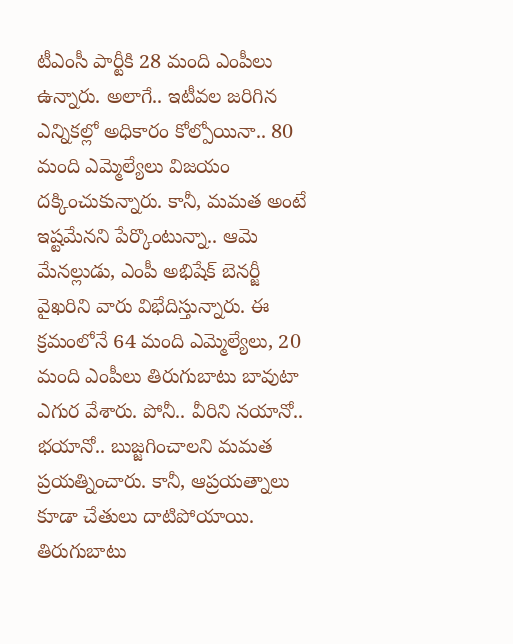టీఎంసీ పార్టీకి 28 మంది ఎంపీలు ఉన్నారు. అలాగే.. ఇటీవ‌ల జ‌రిగిన ఎన్నిక‌ల్లో అధికారం కోల్పోయినా.. 80 మంది ఎమ్మెల్యేలు విజ‌యం ద‌క్కించుకున్నారు. కానీ, మ‌మ‌త అంటే ఇష్ట‌మేన‌ని పేర్కొంటున్నా.. ఆమె మేన‌ల్లుడు, ఎంపీ అభిషేక్ బెన‌ర్జీ వైఖ‌రిని వారు విభేదిస్తున్నారు. ఈ క్ర‌మంలోనే 64 మంది ఎమ్మెల్యేలు, 20 మంది ఎంపీలు తిరుగుబాటు బావుటా ఎగుర వేశారు. పోనీ.. వీరిని న‌యానో.. భ‌యానో.. బుజ్జ‌గించాల‌ని మ‌మ‌త ప్ర‌య‌త్నించారు. కానీ, ఆప్ర‌య‌త్నాలు కూడా చేతులు దాటిపోయాయి. తిరుగుబాటు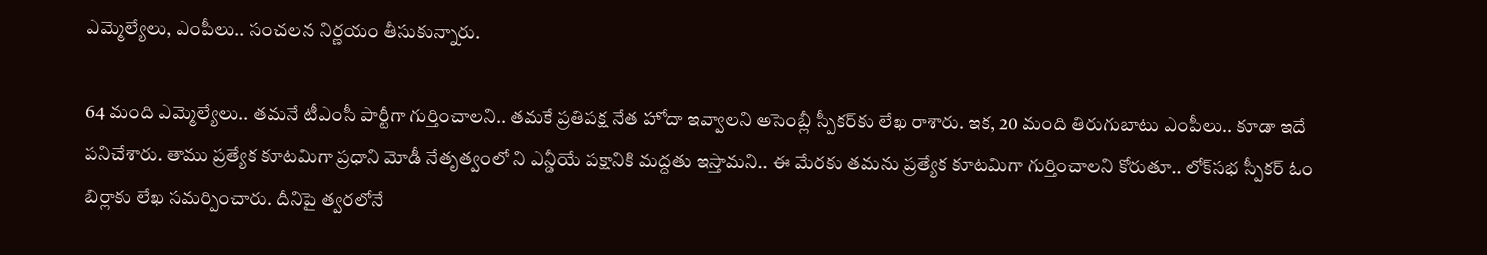ఎమ్మెల్యేలు, ఎంపీలు.. సంచ‌ల‌న నిర్ణ‌యం తీసుకున్నారు.

64 మంది ఎమ్మెల్యేలు.. త‌మ‌నే టీఎంసీ పార్టీగా గుర్తించాల‌ని.. త‌మ‌కే ప్ర‌తిప‌క్ష నేత హోదా ఇవ్వాల‌ని అసెంబ్లీ స్పీక‌ర్‌కు లేఖ రాశారు. ఇక‌, 20 మంది తిరుగుబాటు ఎంపీలు.. కూడా ఇదే ప‌నిచేశారు. తాము ప్ర‌త్యేక కూట‌మిగా ప్ర‌ధాని మోడీ నేతృత్వంలో ని ఎన్డీయే ప‌క్షానికి మ‌ద్ద‌తు ఇస్తామ‌ని.. ఈ మేరకు త‌మ‌ను ప్ర‌త్యేక కూట‌మిగా గుర్తించాల‌ని కోరుతూ.. లోక్‌స‌భ స్పీక‌ర్ ఓం బిర్లాకు లేఖ స‌మ‌ర్పించారు. దీనిపై త్వ‌ర‌లోనే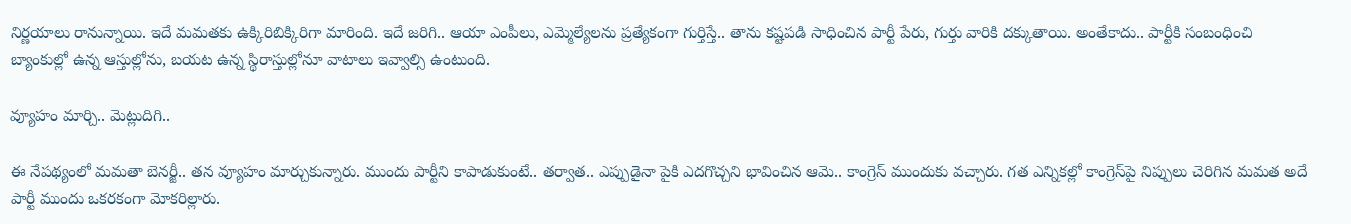నిర్ణ‌యాలు రానున్నాయి. ఇదే మ‌మ‌త‌కు ఉక్కిరిబిక్కిరిగా మారింది. ఇదే జ‌రిగి.. ఆయా ఎంపీలు, ఎమ్మెల్యేల‌ను ప్ర‌త్యేకంగా గుర్తిస్తే.. తాను క‌ష్ట‌ప‌డి సాధించిన పార్టీ పేరు, గుర్తు వారికి ద‌క్కుతాయి. అంతేకాదు.. పార్టీకి సంబంధించి బ్యాంకుల్లో ఉన్న ఆస్తుల్లోను, బ‌య‌ట ఉన్న స్థిరాస్తుల్లోనూ వాటాలు ఇవ్వాల్సి ఉంటుంది.

వ్యూహం మార్చి.. మెట్లుదిగి..

ఈ నేప‌థ్యంలో మ‌మ‌తా బెన‌ర్జీ.. త‌న వ్యూహం మార్చుకున్నారు. ముందు పార్టీని కాపాడుకుంటే.. త‌ర్వాత‌.. ఎప్పుడైనా పైకి ఎద‌గొచ్చ‌ని భావించిన ఆమె.. కాంగ్రెస్ ముందుకు వ‌చ్చారు. గ‌త ఎన్నిక‌ల్లో కాంగ్రెస్‌పై నిప్పులు చెరిగిన మ‌మ‌త అదే పార్టీ ముందు ఒక‌ర‌కంగా మోక‌రిల్లారు.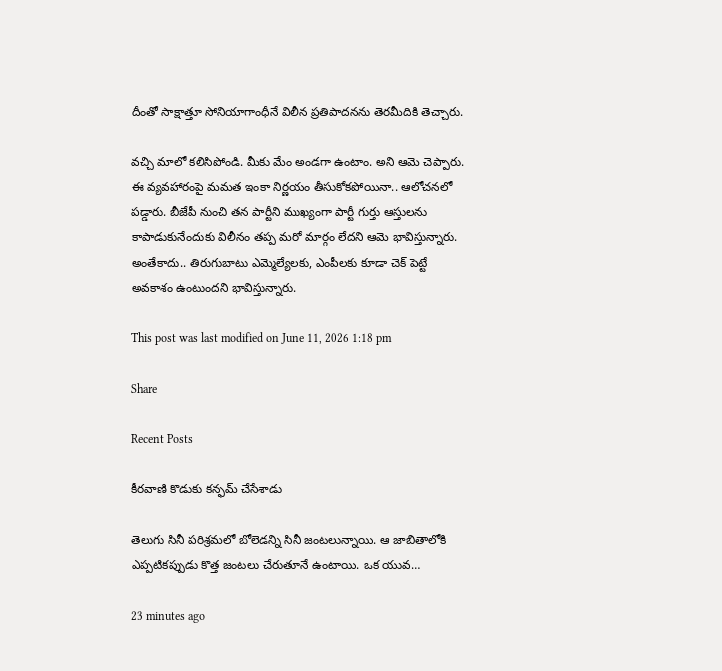దీంతో సాక్షాత్తూ సోనియాగాంధీనే విలీన ప్ర‌తిపాద‌న‌ను తెర‌మీదికి తెచ్చారు.

వ‌చ్చి మాలో క‌లిసిపోండి. మీకు మేం అండ‌గా ఉంటాం. అని ఆమె చెప్పారు. ఈ వ్య‌వ‌హారంపై మ‌మ‌త ఇంకా నిర్ణ‌యం తీసుకోక‌పోయినా.. ఆలోచ‌న‌లో ప‌డ్డారు. బీజేపీ నుంచి త‌న పార్టీని ముఖ్యంగా పార్టీ గుర్తు ఆస్తుల‌ను కాపాడుకునేందుకు విలీనం త‌ప్ప మ‌రో మార్గం లేద‌ని ఆమె భావిస్తున్నారు. అంతేకాదు.. తిరుగుబాటు ఎమ్మెల్యేల‌కు, ఎంపీల‌కు కూడా చెక్ పెట్టే అవ‌కాశం ఉంటుంద‌ని భావిస్తున్నారు.

This post was last modified on June 11, 2026 1:18 pm

Share

Recent Posts

కీరవాణి కొడుకు కన్ఫమ్ చేసేశాడు

తెలుగు సినీ పరిశ్రమలో బోలెడన్ని సినీ జంటలున్నాయి. ఆ జాబితాలోకి ఎప్పటికప్పుడు కొత్త జంటలు చేరుతూనే ఉంటాయి. ఒక యువ…

23 minutes ago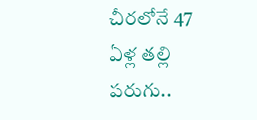చీరలోనే 47 ఏళ్ల తల్లి పరుగు..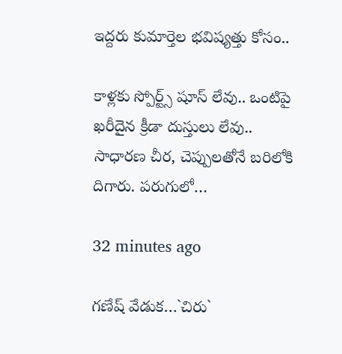ఇద్దరు కుమార్తెల భవిష్యత్తు కోసం..

కాళ్లకు స్పోర్ట్స్‌ షూస్‌ లేవు.. ఒంటిపై ఖరీదైన క్రీడా దుస్తులు లేవు.. సాధారణ చీర, చెప్పులతోనే బరిలోకి దిగారు. పరుగులో…

32 minutes ago

గ‌ణేష్ వేడుక‌…`చిరు`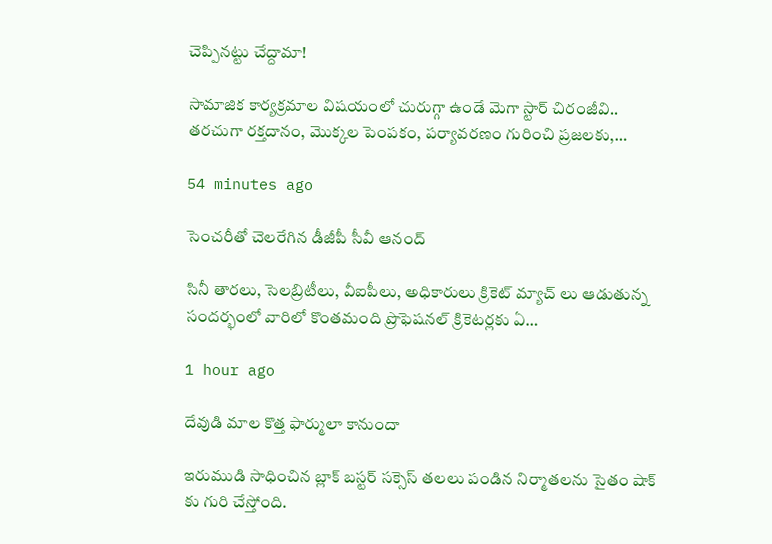చెప్పిన‌ట్టు చేద్దామా!

సామాజిక కార్య‌క్ర‌మాల విష‌యంలో చురుగ్గా ఉండే మెగా స్టార్ చిరంజీవి.. త‌ర‌చుగా ర‌క్త‌దానం, మొక్క‌ల పెంప‌కం, ప‌ర్యావ‌ర‌ణం గురించి ప్ర‌జ‌ల‌కు,…

54 minutes ago

సెంచరీతో చెలరేగిన డీజీపీ సీవీ ఆనంద్

సినీ తారలు, సెలబ్రిటీలు, వీఐపీలు, అధికారులు క్రికెట్ మ్యాచ్ లు ఆడుతున్న సందర్భంలో వారిలో కొంతమంది ప్రొఫెషనల్ క్రికెటర్లకు ఏ…

1 hour ago

దేవుడి మాల కొత్త ఫార్ములా కానుందా

ఇరుముడి సాధించిన బ్లాక్ బస్టర్ సక్సెస్ తలలు పండిన నిర్మాతలను సైతం షాక్ కు గురి చేస్తోంది.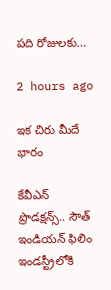పది రోజులకు…

2 hours ago

ఇక చిరు మీదే భారం

కేవీఎన్ ప్రొడక్షన్స్.. సౌత్ ఇండియన్ ఫిలిం ఇండస్ట్రీలోకి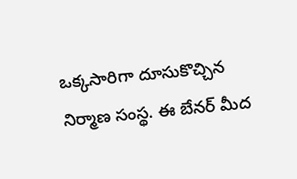ఒక్కసారిగా దూసుకొచ్చిన నిర్మాణ సంస్థ. ఈ బేనర్ మీద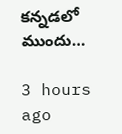కన్నడలో ముందు…

3 hours ago